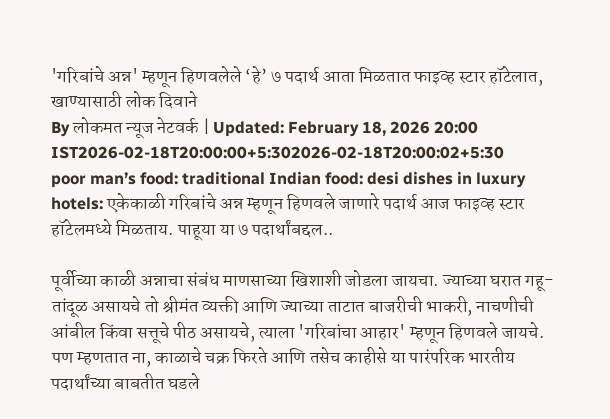'गरिबांचे अन्न' म्हणून हिणवलेले ‘हे’ ७ पदार्थ आता मिळतात फाइव्ह स्टार हॉटेलात, खाण्यासाठी लोक दिवाने
By लोकमत न्यूज नेटवर्क | Updated: February 18, 2026 20:00 IST2026-02-18T20:00:00+5:302026-02-18T20:00:02+5:30
poor man’s food: traditional Indian food: desi dishes in luxury hotels: एकेकाळी गरिबांचे अन्न म्हणून हिणवले जाणारे पदार्थ आज फाइव्ह स्टार हॉटेलमध्ये मिळताय. पाहूया या ७ पदार्थांबद्दल..

पूर्वीच्या काळी अन्नाचा संबंध माणसाच्या खिशाशी जोडला जायचा. ज्याच्या घरात गहू-तांदूळ असायचे तो श्रीमंत व्यक्ती आणि ज्याच्या ताटात बाजरीची भाकरी, नाचणीची आंबील किंवा सत्तूचे पीठ असायचे, त्याला 'गरिबांचा आहार' म्हणून हिणवले जायचे. पण म्हणतात ना, काळाचे चक्र फिरते आणि तसेच काहीसे या पारंपरिक भारतीय पदार्थांच्या बाबतीत घडले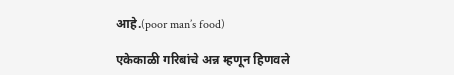आहे.(poor man’s food)

एकेकाळी गरिबांचे अन्न म्हणून हिणवले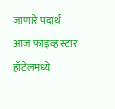जाणारे पदार्थ आज फाइव्ह स्टार हॉटेलमध्ये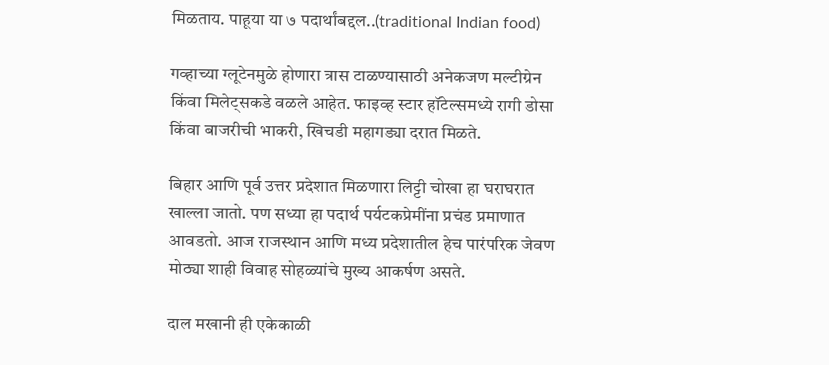मिळताय. पाहूया या ७ पदार्थांबद्दल..(traditional Indian food)

गव्हाच्या ग्लूटेनमुळे होणारा त्रास टाळण्यासाठी अनेकजण मल्टीग्रेन किंवा मिलेट्सकडे वळले आहेत. फाइव्ह स्टार हॉटेल्समध्ये रागी डोसा किंवा बाजरीची भाकरी, खिचडी महागड्या दरात मिळते.

बिहार आणि पूर्व उत्तर प्रदेशात मिळणारा लिट्टी चोखा हा घराघरात खाल्ला जातो. पण सध्या हा पदार्थ पर्यटकप्रेमींना प्रचंड प्रमाणात आवडतो. आज राजस्थान आणि मध्य प्रदेशातील हेच पारंपरिक जेवण मोठ्या शाही विवाह सोहळ्यांचे मुख्य आकर्षण असते.

दाल मखानी ही एकेकाळी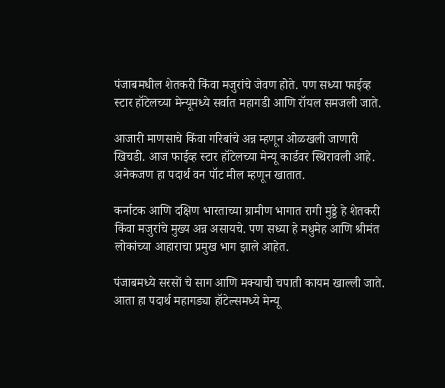पंजाबमधील शेतकरी किंवा मजुरांचे जेवण होते. पण सध्या फाईव्ह स्टार हॉटेलच्या मेन्यूमध्ये सर्वात महागडी आणि रॉयल समजली जाते.

आजारी माणसाचे किंवा गरिबांचे अन्न म्हणून ओळखली जाणारी खिचडी. आज फाईव्ह स्टार हॉटेलच्या मेन्यू कार्डवर स्थिरावली आहे. अनेकजण हा पदार्थ वन पॉट मील म्हणून खातात.

कर्नाटक आणि दक्षिण भारताच्या ग्रामीण भागात रागी मुड्डे हे शेतकरी किंवा मजुरांचे मुख्य अन्न असायचे. पण सध्या हे मधुमेह आणि श्रीमंत लोकांच्या आहाराचा प्रमुख भाग झाले आहेत.

पंजाबमध्ये सरसों चे साग आणि मक्याची चपाती कायम खाल्ली जाते. आता हा पदार्थ महागड्या हॉटेल्समध्ये मेन्यू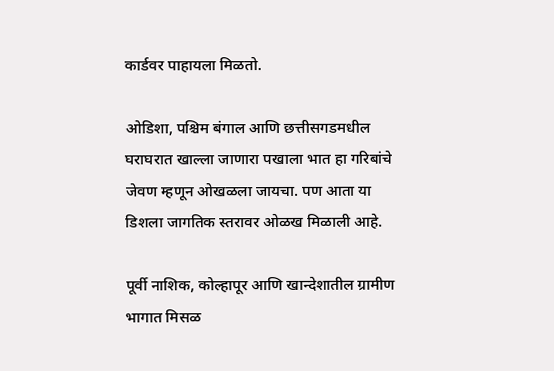कार्डवर पाहायला मिळतो.

ओडिशा, पश्चिम बंगाल आणि छत्तीसगडमधील घराघरात खाल्ला जाणारा पखाला भात हा गरिबांचे जेवण म्हणून ओखळला जायचा. पण आता या डिशला जागतिक स्तरावर ओळख मिळाली आहे.

पूर्वी नाशिक, कोल्हापूर आणि खान्देशातील ग्रामीण भागात मिसळ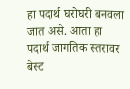हा पदार्थ घरोघरी बनवला जात असे. आता हा पदार्थ जागतिक स्तरावर बेस्ट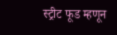स्ट्रीट फूड म्हणून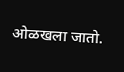ओळखला जातो.